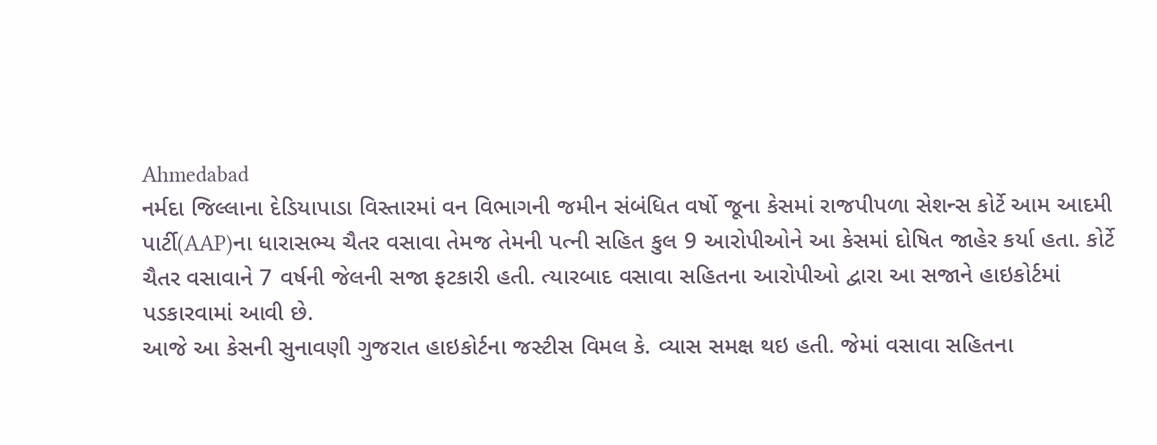Ahmedabad
નર્મદા જિલ્લાના દેડિયાપાડા વિસ્તારમાં વન વિભાગની જમીન સંબંધિત વર્ષો જૂના કેસમાં રાજપીપળા સેશન્સ કોર્ટે આમ આદમી પાર્ટી(AAP)ના ધારાસભ્ય ચૈતર વસાવા તેમજ તેમની પત્ની સહિત કુલ 9 આરોપીઓને આ કેસમાં દોષિત જાહેર કર્યા હતા. કોર્ટે ચૈતર વસાવાને 7 વર્ષની જેલની સજા ફટકારી હતી. ત્યારબાદ વસાવા સહિતના આરોપીઓ દ્વારા આ સજાને હાઇકોર્ટમાં પડકારવામાં આવી છે.
આજે આ કેસની સુનાવણી ગુજરાત હાઇકોર્ટના જસ્ટીસ વિમલ કે. વ્યાસ સમક્ષ થઇ હતી. જેમાં વસાવા સહિતના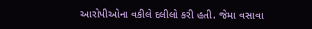આરોપીઓના વકીલે દલીલો કરી હતી. જેમા વસાવા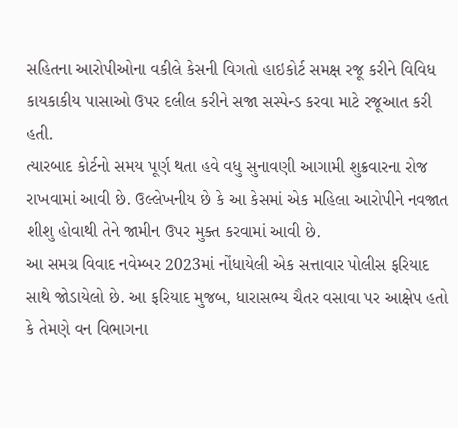સહિતના આરોપીઓના વકીલે કેસની વિગતો હાઇકોર્ટ સમક્ષ રજૂ કરીને વિવિધ કાયકાકીય પાસાઓ ઉપર દલીલ કરીને સજા સસ્પેન્ડ કરવા માટે રજૂઆત કરી હતી.
ત્યારબાદ કોર્ટનો સમય પૂર્ણ થતા હવે વધુ સુનાવણી આગામી શુક્રવારના રોજ રાખવામાં આવી છે. ઉલ્લેખનીય છે કે આ કેસમાં એક મહિલા આરોપીને નવજાત શીશુ હોવાથી તેને જામીન ઉપર મુક્ત કરવામાં આવી છે.
આ સમગ્ર વિવાદ નવેમ્બર 2023માં નોંધાયેલી એક સત્તાવાર પોલીસ ફરિયાદ સાથે જોડાયેલો છે. આ ફરિયાદ મુજબ, ધારાસભ્ય ચૈતર વસાવા પર આક્ષેપ હતો કે તેમણે વન વિભાગના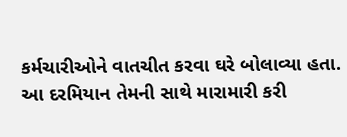કર્મચારીઓને વાતચીત કરવા ઘરે બોલાવ્યા હતા. આ દરમિયાન તેમની સાથે મારામારી કરી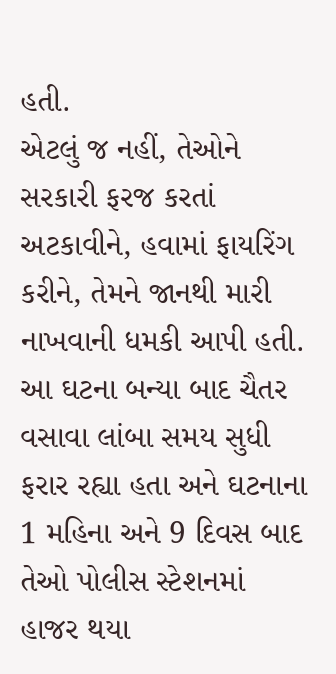હતી.
એટલું જ નહીં, તેઓને સરકારી ફરજ કરતાં અટકાવીને, હવામાં ફાયરિંગ કરીને, તેમને જાનથી મારી નાખવાની ધમકી આપી હતી. આ ઘટના બન્યા બાદ ચૈતર વસાવા લાંબા સમય સુધી ફરાર રહ્યા હતા અને ઘટનાના 1 મહિના અને 9 દિવસ બાદ તેઓ પોલીસ સ્ટેશનમાં હાજર થયા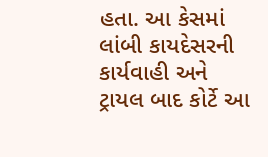હતા. આ કેસમાં લાંબી કાયદેસરની કાર્યવાહી અને ટ્રાયલ બાદ કોર્ટે આ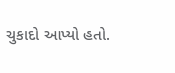ચુકાદો આપ્યો હતો.